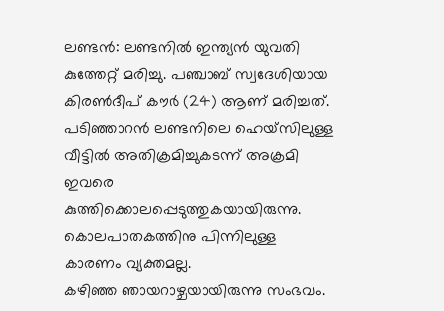ലണ്ടൻ: ലണ്ടനിൽ ഇന്ത്യൻ യുവതി കുത്തേറ്റ് മരിച്ചു. പഞ്ചാബ് സ്വദേശിയായ കിരൺദീപ് കൗർ (24) ആണ് മരിച്ചത്. പടിഞ്ഞാറൻ ലണ്ടനിലെ ഹെയ്സിലുള്ള വീട്ടിൽ അതിക്രമിച്ചുകടന്ന് അക്രമി ഇവരെ കുത്തിക്കൊലപ്പെടുത്തുകയായിരുന്നു. കൊലപാതകത്തിനു പിന്നിലുള്ള കാരണം വ്യക്തമല്ല.
കഴിഞ്ഞ ഞായറാഴ്ചയായിരുന്നു സംഭവം.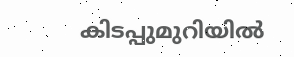കിടപ്പുമുറിയിൽ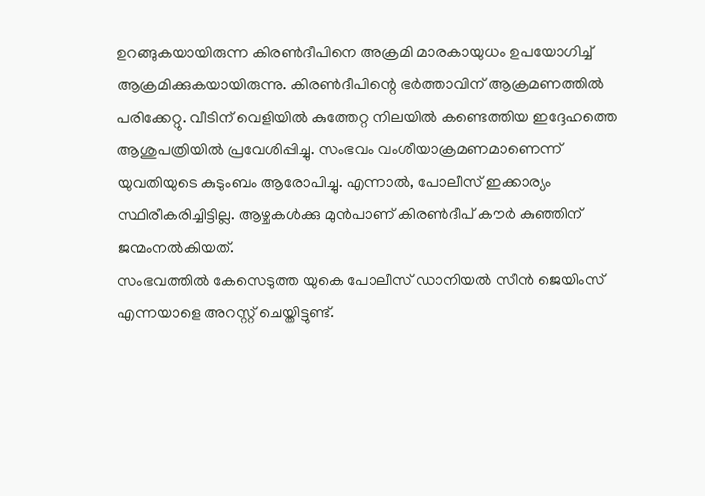ഉറങ്ങുകയായിരുന്ന കിരൺദീപിനെ അക്രമി മാരകായുധം ഉപയോഗിച്ച് ആക്രമിക്കുകയായിരുന്നു. കിരൺദീപിന്റെ ഭർത്താവിന് ആക്രമണത്തിൽ പരിക്കേറ്റു. വീടിന് വെളിയിൽ കുത്തേറ്റ നിലയിൽ കണ്ടെത്തിയ ഇദ്ദേഹത്തെ ആശുപത്രിയിൽ പ്രവേശിപ്പിച്ചു. സംഭവം വംശീയാക്രമണമാണെന്ന് യുവതിയുടെ കുടുംബം ആരോപിച്ചു. എന്നാൽ, പോലീസ് ഇക്കാര്യം സ്ഥിരീകരിച്ചിട്ടില്ല. ആഴ്ചകൾക്കു മുൻപാണ് കിരൺദീപ് കൗർ കുഞ്ഞിന് ജന്മംനൽകിയത്.
സംഭവത്തിൽ കേസെടുത്ത യുകെ പോലീസ് ഡാനിയൽ സീൻ ജെയിംസ് എന്നയാളെ അറസ്റ്റ് ചെയ്തിട്ടുണ്ട്.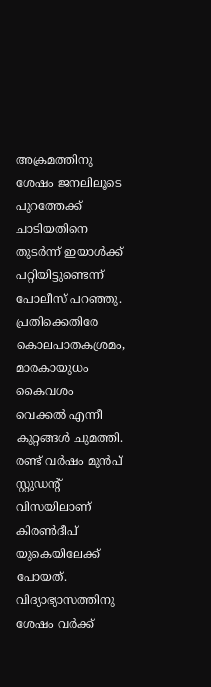അക്രമത്തിനു ശേഷം ജനലിലൂടെ പുറത്തേക്ക് ചാടിയതിനെ തുടർന്ന് ഇയാൾക്ക് പറ്റിയിട്ടുണ്ടെന്ന് പോലീസ് പറഞ്ഞു. പ്രതിക്കെതിരേ കൊലപാതകശ്രമം, മാരകായുധം കൈവശം വെക്കൽ എന്നീ കുറ്റങ്ങൾ ചുമത്തി.
രണ്ട് വർഷം മുൻപ് സ്റ്റുഡൻ്റ് വിസയിലാണ് കിരൺദീപ് യുകെയിലേക്ക് പോയത്. വിദ്യാഭ്യാസത്തിനു ശേഷം വർക്ക്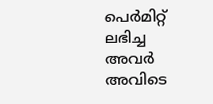പെർമിറ്റ് ലഭിച്ച അവർ അവിടെ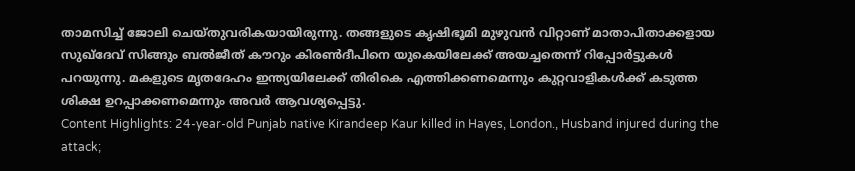താമസിച്ച് ജോലി ചെയ്തുവരികയായിരുന്നു. തങ്ങളുടെ കൃഷിഭൂമി മുഴുവൻ വിറ്റാണ് മാതാപിതാക്കളായ സുഖ്ദേവ് സിങ്ങും ബൽജീത് കൗറും കിരൺദീപിനെ യുകെയിലേക്ക് അയച്ചതെന്ന് റിപ്പോർട്ടുകൾ പറയുന്നു. മകളുടെ മൃതദേഹം ഇന്ത്യയിലേക്ക് തിരികെ എത്തിക്കണമെന്നും കുറ്റവാളികൾക്ക് കടുത്ത ശിക്ഷ ഉറപ്പാക്കണമെന്നും അവർ ആവശ്യപ്പെട്ടു.
Content Highlights: 24-year-old Punjab native Kirandeep Kaur killed in Hayes, London., Husband injured during the attack;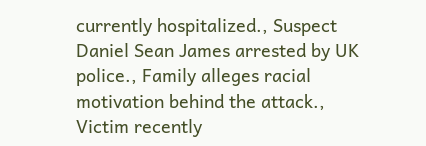currently hospitalized., Suspect Daniel Sean James arrested by UK police., Family alleges racial motivation behind the attack., Victim recently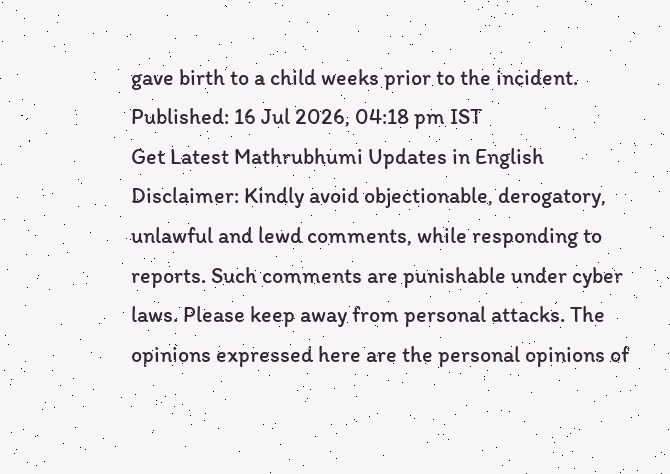gave birth to a child weeks prior to the incident.
Published: 16 Jul 2026, 04:18 pm IST
Get Latest Mathrubhumi Updates in English
Disclaimer: Kindly avoid objectionable, derogatory, unlawful and lewd comments, while responding to reports. Such comments are punishable under cyber laws. Please keep away from personal attacks. The opinions expressed here are the personal opinions of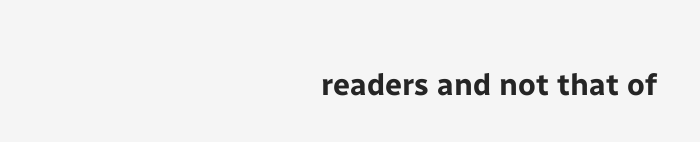readers and not that of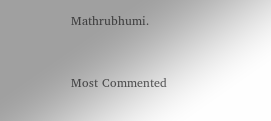Mathrubhumi.



Most Commented